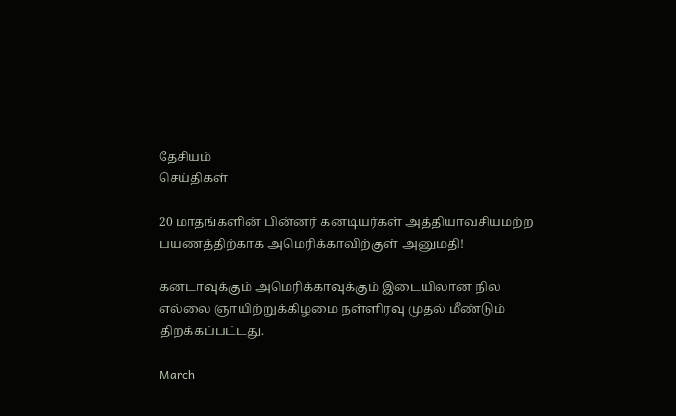தேசியம்
செய்திகள்

20 மாதங்களின் பின்னர் கனடியர்கள் அத்தியாவசியமற்ற பயணத்திற்காக அமெரிக்காவிற்குள் அனுமதி!

கனடாவுக்கும் அமெரிக்காவுக்கும் இடையிலான நில எல்லை ஞாயிற்றுக்கிழமை நள்ளிரவு முதல் மீண்டும் திறக்கப்பட்டது.

March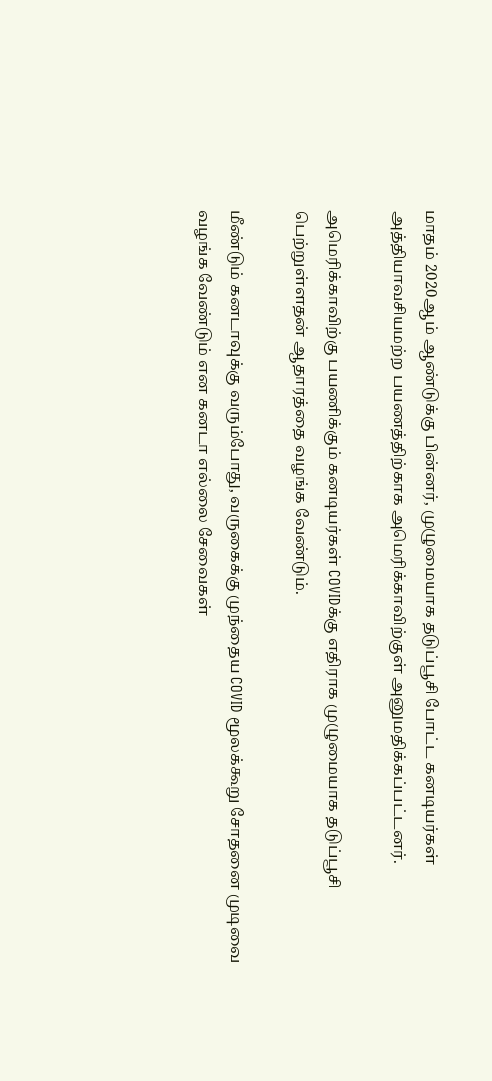மாதம் 2020ஆம் ஆண்டுக்கு பின்னர், முழுமையாக தடுப்பூசி போட்ட கனடியர்கள் அத்தியாவசியமற்ற பயணத்திற்காக அமெரிக்காவிற்குள் அனுமதிக்கப்பட்டனர்.

அமெரிக்காவிற்கு பயணிக்கும் கனடியர்கள் COVIDக்கு எதிராக முழுமையாக தடுப்பூசி பெற்றுள்ளதன் ஆதாரத்தை வழங்க வேண்டும்.

மீண்டும் கனடாவுக்கு வரும்போது, வருகைக்கு முந்தைய COVID மூலக்கூறு சோதனை முடிவை வழங்க வேண்டும் என கனடா எல்லை சேவைகள்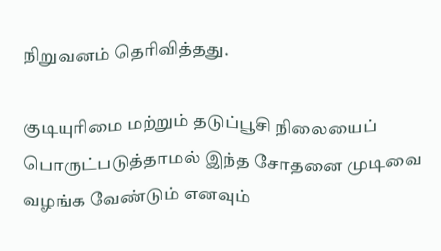நிறுவனம் தெரிவித்தது.

குடியுரிமை மற்றும் தடுப்பூசி நிலையைப் பொருட்படுத்தாமல் இந்த சோதனை முடிவை வழங்க வேண்டும் எனவும்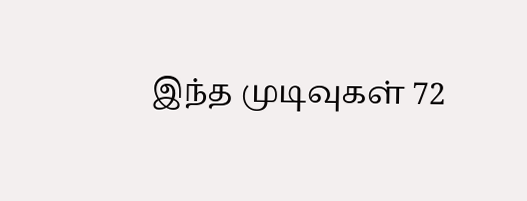இந்த முடிவுகள் 72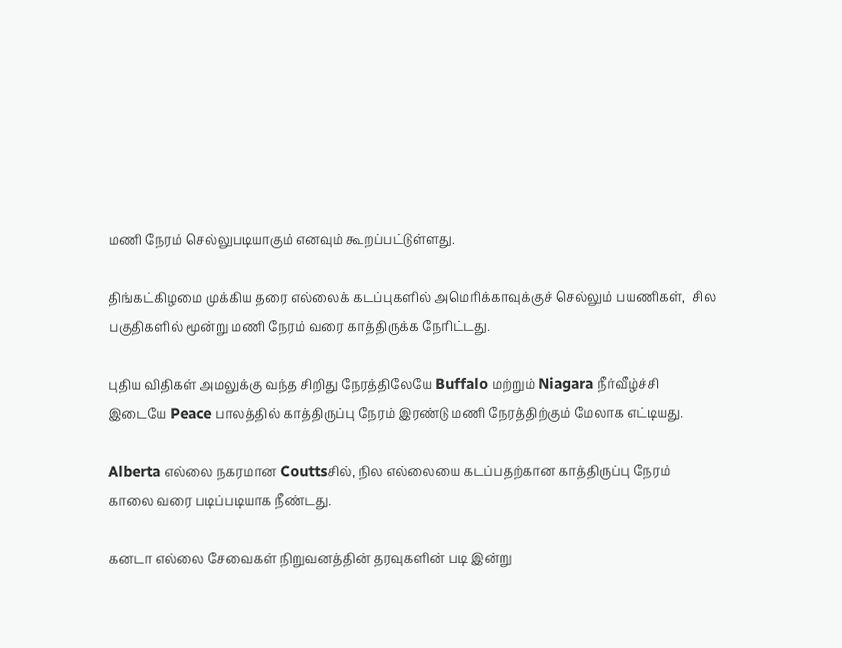மணி நேரம் செல்லுபடியாகும் எனவும் கூறப்பட்டுள்ளது.

திங்கட்கிழமை முக்கிய தரை எல்லைக் கடப்புகளில் அமெரிக்காவுக்குச் செல்லும் பயணிகள்,  சில பகுதிகளில் மூன்று மணி நேரம் வரை காத்திருக்க நேரிட்டது.

புதிய விதிகள் அமலுக்கு வந்த சிறிது நேரத்திலேயே Buffalo மற்றும் Niagara நீர்வீழ்ச்சி இடையே Peace பாலத்தில் காத்திருப்பு நேரம் இரண்டு மணி நேரத்திற்கும் மேலாக எட்டியது.

Alberta எல்லை நகரமான Couttsசில், நில எல்லையை கடப்பதற்கான காத்திருப்பு நேரம் காலை வரை படிப்படியாக நீண்டது.

கனடா எல்லை சேவைகள் நிறுவனத்தின் தரவுகளின் படி இன்று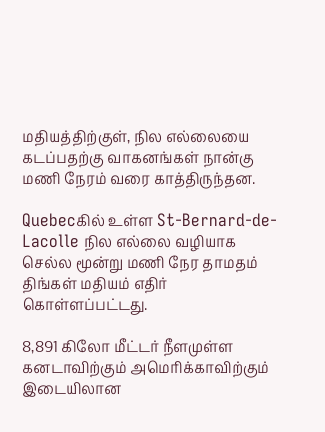மதியத்திற்குள், நில எல்லையை கடப்பதற்கு வாகனங்கள் நான்கு மணி நேரம் வரை காத்திருந்தன.

Quebecகில் உள்ள St-Bernard-de-Lacolle நில எல்லை வழியாக செல்ல மூன்று மணி நேர தாமதம் திங்கள் மதியம் எதிர் கொள்ளப்பட்டது.

8,891 கிலோ மீட்டர் நீளமுள்ள கனடாவிற்கும் அமெரிக்காவிற்கும் இடையிலான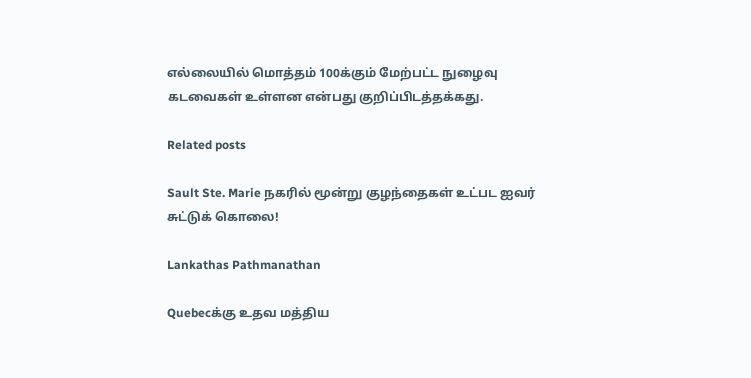எல்லையில் மொத்தம் 100க்கும் மேற்பட்ட நுழைவு கடவைகள் உள்ளன என்பது குறிப்பிடத்தக்கது.

Related posts

Sault Ste. Marie நகரில் மூன்று குழந்தைகள் உட்பட ஐவர் சுட்டுக் கொலை!

Lankathas Pathmanathan

Quebecக்கு உதவ மத்திய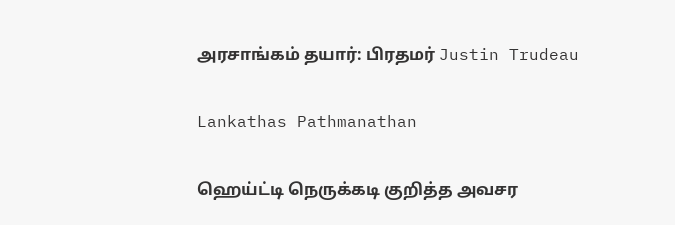அரசாங்கம் தயார்: பிரதமர் Justin Trudeau

Lankathas Pathmanathan

ஹெய்ட்டி நெருக்கடி குறித்த அவசர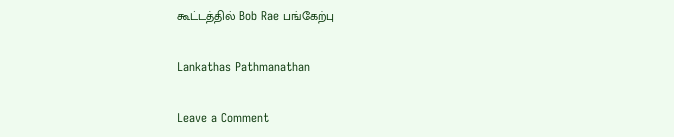கூட்டத்தில் Bob Rae பங்கேற்பு

Lankathas Pathmanathan

Leave a Comment